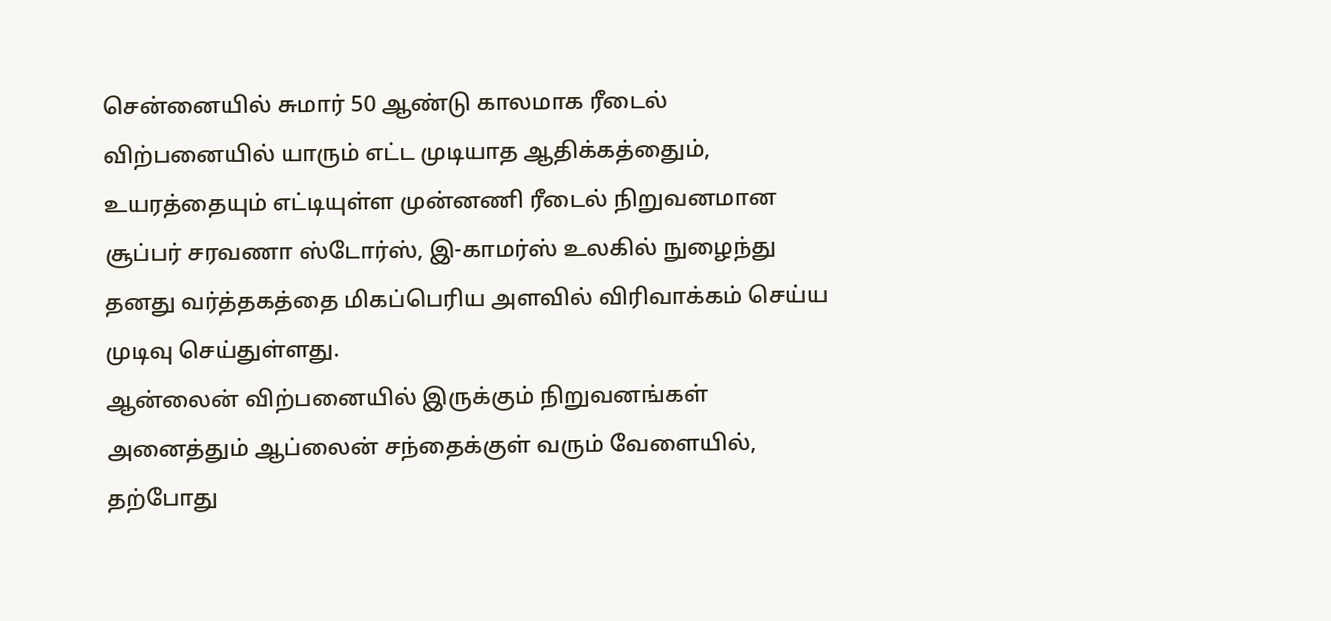சென்னையில் சுமார் 50 ஆண்டு காலமாக ரீடைல் விற்பனையில் யாரும் எட்ட முடியாத ஆதிக்கத்தைும், உயரத்தையும் எட்டியுள்ள முன்னணி ரீடைல் நிறுவனமான சூப்பர் சரவணா ஸ்டோர்ஸ், இ-காமர்ஸ் உலகில் நுழைந்து தனது வர்த்தகத்தை மிகப்பெரிய அளவில் விரிவாக்கம் செய்ய முடிவு செய்துள்ளது.
ஆன்லைன் விற்பனையில் இருக்கும் நிறுவனங்கள் அனைத்தும் ஆப்லைன் சந்தைக்குள் வரும் வேளையில், தற்போது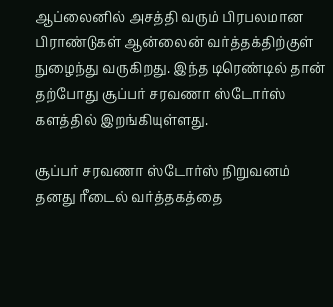ஆப்லைனில் அசத்தி வரும் பிரபலமான பிராண்டுகள் ஆன்லைன் வர்த்தக்திற்குள் நுழைந்து வருகிறது. இந்த டிரெண்டில் தான் தற்போது சூப்பர் சரவணா ஸ்டோர்ஸ் களத்தில் இறங்கியுள்ளது.

சூப்பர் சரவணா ஸ்டோர்ஸ் நிறுவனம் தனது ரீடைல் வர்த்தகத்தை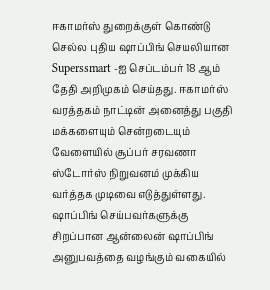ஈகாமர்ஸ் துறைக்குள் கொண்டு செல்ல புதிய ஷாப்பிங் செயலியான Superssmart -ஐ செப்டம்பர் 18 ஆம் தேதி அறிமுகம் செய்தது. ஈகாமர்ஸ் வரத்தகம் நாட்டின் அனைத்து பகுதி மக்களையும் சென்றடையும் வேளையில் சூப்பர் சரவணா ஸ்டோர்ஸ் நிறுவனம் முக்கிய வர்த்தக முடிவை எடுத்துள்ளது.
ஷாப்பிங் செய்பவர்களுக்கு சிறப்பான ஆன்லைன் ஷாப்பிங் அனுபவத்தை வழங்கும் வகையில்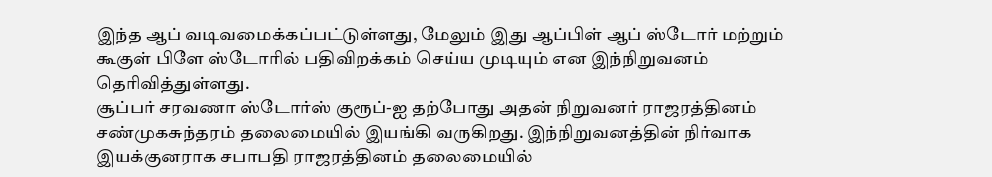இந்த ஆப் வடிவமைக்கப்பட்டுள்ளது, மேலும் இது ஆப்பிள் ஆப் ஸ்டோர் மற்றும் கூகுள் பிளே ஸ்டோரில் பதிவிறக்கம் செய்ய முடியும் என இந்நிறுவனம் தெரிவித்துள்ளது.
சூப்பர் சரவணா ஸ்டோர்ஸ் குரூப்-ஐ தற்போது அதன் நிறுவனர் ராஜரத்தினம் சண்முகசுந்தரம் தலைமையில் இயங்கி வருகிறது. இந்நிறுவனத்தின் நிர்வாக இயக்குனராக சபாபதி ராஜரத்தினம் தலைமையில்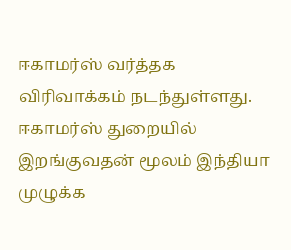ஈகாமர்ஸ் வர்த்தக விரிவாக்கம் நடந்துள்ளது. ஈகாமர்ஸ் துறையில் இறங்குவதன் மூலம் இந்தியா முழுக்க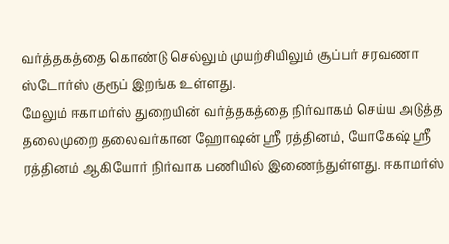வர்த்தகத்தை கொண்டு செல்லும் முயற்சியிலும் சூப்பர் சரவணா ஸ்டோர்ஸ் குரூப் இறங்க உள்ளது.
மேலும் ஈகாமர்ஸ் துறையின் வர்த்தகத்தை நிர்வாகம் செய்ய அடுத்த தலைமுறை தலைவர்கான ஹோஷன் ஸ்ரீ ரத்தினம், யோகேஷ் ஸ்ரீ ரத்தினம் ஆகியோர் நிர்வாக பணியில் இணைந்துள்ளது. ஈகாமர்ஸ்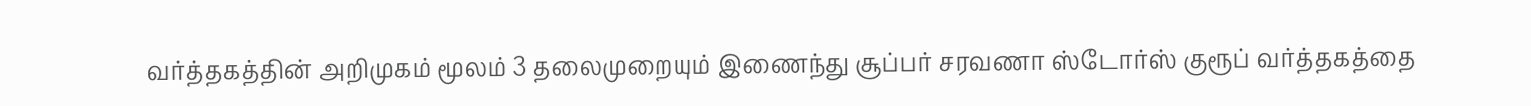வர்த்தகத்தின் அறிமுகம் மூலம் 3 தலைமுறையும் இணைந்து சூப்பர் சரவணா ஸ்டோர்ஸ் குரூப் வர்த்தகத்தை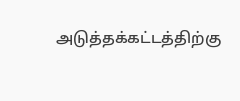அடுத்தக்கட்டத்திற்கு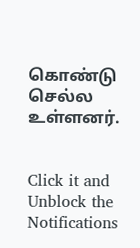கொண்டு செல்ல உள்ளனர்.


Click it and Unblock the Notifications